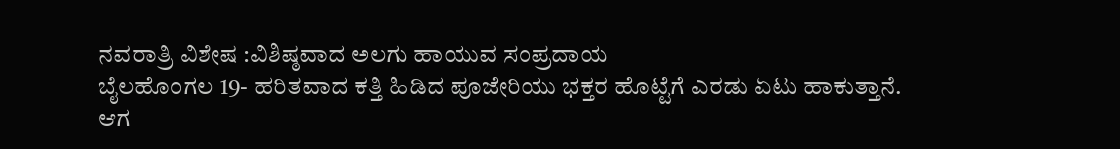ನವರಾತ್ರಿ ವಿಶೇಷ :ವಿಶಿಷ್ಠವಾದ ಅಲಗು ಹಾಯುವ ಸಂಪ್ರದಾಯ
ಬೈಲಹೊಂಗಲ 19- ಹರಿತವಾದ ಕತ್ತಿ ಹಿಡಿದ ಪೂಜೇರಿಯು ಭಕ್ತರ ಹೊಟ್ಟೆಗೆ ಎರಡು ಏಟು ಹಾಕುತ್ತಾನೆ.
ಆಗ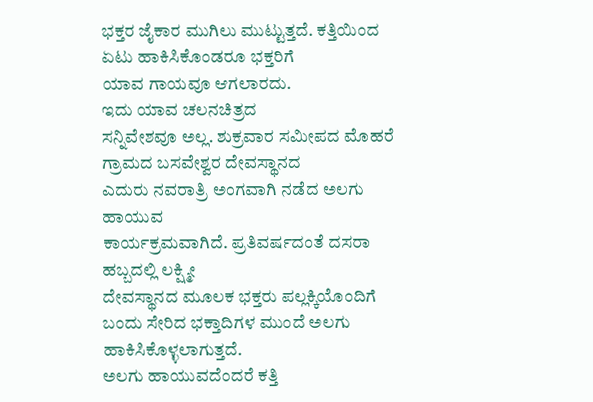ಭಕ್ತರ ಜೈಕಾರ ಮುಗಿಲು ಮುಟ್ಟುತ್ತದೆ. ಕತ್ತಿಯಿಂದ ಏಟು ಹಾಕಿಸಿಕೊಂಡರೂ ಭಕ್ತರಿಗೆ
ಯಾವ ಗಾಯವೂ ಆಗಲಾರದು.
ಇದು ಯಾವ ಚಲನಚಿತ್ರದ
ಸನ್ನಿವೇಶವೂ ಅಲ್ಲ. ಶುಕ್ರವಾರ ಸಮೀಪದ ಮೊಹರೆ ಗ್ರಾಮದ ಬಸವೇಶ್ವರ ದೇವಸ್ಥಾನದ
ಎದುರು ನವರಾತ್ರಿ ಅಂಗವಾಗಿ ನಡೆದ ಅಲಗು ಹಾಯುವ
ಕಾರ್ಯಕ್ರಮವಾಗಿದೆ. ಪ್ರತಿವರ್ಷದಂತೆ ದಸರಾ ಹಬ್ಬದಲ್ಲಿ ಲಕ್ಷ್ಮೀ
ದೇವಸ್ಥಾನದ ಮೂಲಕ ಭಕ್ತರು ಪಲ್ಲಕ್ಕಿಯೊಂದಿಗೆ
ಬಂದು ಸೇರಿದ ಭಕ್ತಾದಿಗಳ ಮುಂದೆ ಅಲಗು ಹಾಕಿಸಿಕೊಳ್ಳಲಾಗುತ್ತದೆ.
ಅಲಗು ಹಾಯುವದೆಂದರೆ ಕತ್ತಿ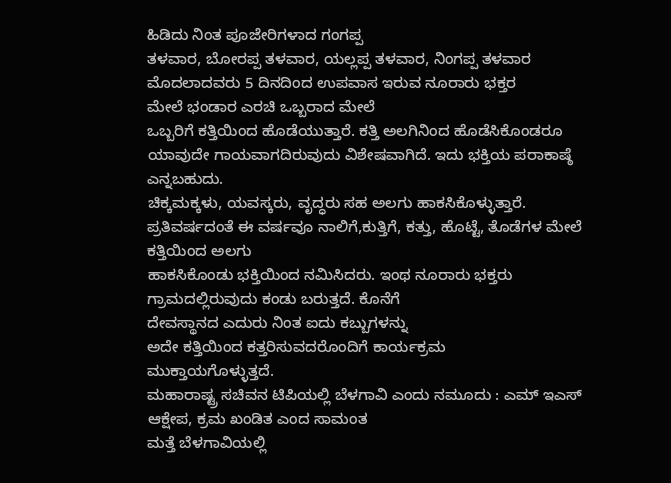ಹಿಡಿದು ನಿಂತ ಪೂಜೇರಿಗಳಾದ ಗಂಗಪ್ಪ
ತಳವಾರ, ಬೋರಪ್ಪ ತಳವಾರ, ಯಲ್ಲಪ್ಪ ತಳವಾರ, ನಿಂಗಪ್ಪ ತಳವಾರ ಮೊದಲಾದವರು 5 ದಿನದಿಂದ ಉಪವಾಸ ಇರುವ ನೂರಾರು ಭಕ್ತರ
ಮೇಲೆ ಭಂಡಾರ ಎರಚಿ ಒಬ್ಬರಾದ ಮೇಲೆ
ಒಬ್ಬರಿಗೆ ಕತ್ತಿಯಿಂದ ಹೊಡೆಯುತ್ತಾರೆ. ಕತ್ತಿ ಅಲಗಿನಿಂದ ಹೊಡೆಸಿಕೊಂಡರೂ ಯಾವುದೇ ಗಾಯವಾಗದಿರುವುದು ವಿಶೇಷವಾಗಿದೆ. ಇದು ಭಕ್ತಿಯ ಪರಾಕಾಷ್ಠೆ
ಎನ್ನಬಹುದು.
ಚಿಕ್ಕಮಕ್ಕಳು, ಯವಸ್ಕರು, ವೃದ್ಧರು ಸಹ ಅಲಗು ಹಾಕಸಿಕೊಳ್ಳುತ್ತಾರೆ.
ಪ್ರತಿವರ್ಷದಂತೆ ಈ ವರ್ಷವೂ ನಾಲಿಗೆ,ಕುತ್ತಿಗೆ, ಕತ್ತು, ಹೊಟ್ಟೆ, ತೊಡೆಗಳ ಮೇಲೆ ಕತ್ತಿಯಿಂದ ಅಲಗು
ಹಾಕಸಿಕೊಂಡು ಭಕ್ತಿಯಿಂದ ನಮಿಸಿದರು. ಇಂಥ ನೂರಾರು ಭಕ್ತರು
ಗ್ರಾಮದಲ್ಲಿರುವುದು ಕಂಡು ಬರುತ್ತದೆ. ಕೊನೆಗೆ
ದೇವಸ್ಥಾನದ ಎದುರು ನಿಂತ ಐದು ಕಬ್ಬುಗಳನ್ನು
ಅದೇ ಕತ್ತಿಯಿಂದ ಕತ್ತರಿಸುವದರೊಂದಿಗೆ ಕಾರ್ಯಕ್ರಮ
ಮುಕ್ತಾಯಗೊಳ್ಳುತ್ತದೆ.
ಮಹಾರಾಷ್ಟ್ರ ಸಚಿವನ ಟಿಪಿಯಲ್ಲಿ ಬೆಳಗಾವಿ ಎಂದು ನಮೂದು : ಎಮ್ ಇಎಸ್ ಆಕ್ಷೇಪ, ಕ್ರಮ ಖಂಡಿತ ಎಂದ ಸಾಮಂತ
ಮತ್ತೆ ಬೆಳಗಾವಿಯಲ್ಲಿ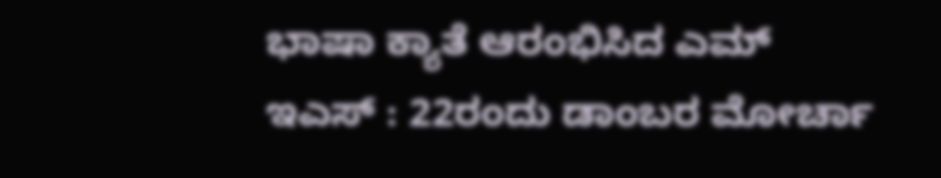ಭಾಷಾ ಕ್ಯಾತೆ ಆರಂಭಿಸಿದ ಎಮ್ ಇಎಸ್ : 22ರಂದು ಡಾಂಬರ ಮೋರ್ಚಾ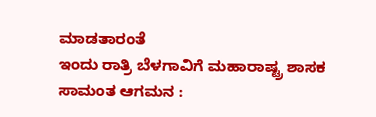ಮಾಡತಾರಂತೆ
ಇಂದು ರಾತ್ರಿ ಬೆಳಗಾವಿಗೆ ಮಹಾರಾಷ್ಟ್ರ ಶಾಸಕ ಸಾಮಂತ ಆಗಮನ :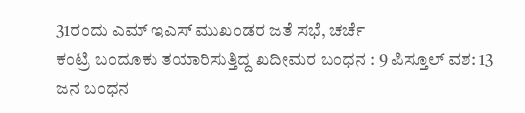31ರಂದು ಎಮ್ ಇಎಸ್ ಮುಖಂಡರ ಜತೆ ಸಭೆ, ಚರ್ಚೆ
ಕಂಟ್ರಿ ಬಂದೂಕು ತಯಾರಿಸುತ್ತಿದ್ದ ಖದೀಮರ ಬಂಧನ : 9 ಪಿಸ್ತೂಲ್ ವಶ: 13 ಜನ ಬಂಧನ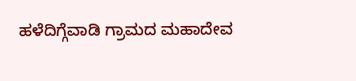ಹಳೆದಿಗ್ಗೆವಾಡಿ ಗ್ರಾಮದ ಮಹಾದೇವ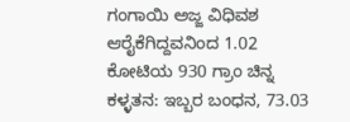ಗಂಗಾಯಿ ಅಜ್ಜ ವಿಧಿವಶ
ಆರೈಕೆಗಿದ್ದವನಿಂದ 1.02 ಕೋಟಿಯ 930 ಗ್ರಾಂ ಚಿನ್ನ ಕಳ್ಳತನ: ಇಬ್ಬರ ಬಂಧನ, 73.03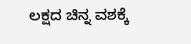ಲಕ್ಷದ ಚಿನ್ನ ವಶಕ್ಕೆ